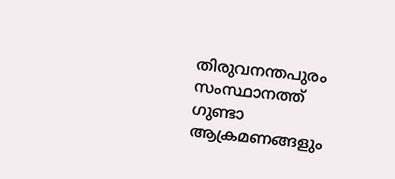തിരുവനന്തപുരം
സംസ്ഥാനത്ത് ഗുണ്ടാ ആക്രമണങ്ങളും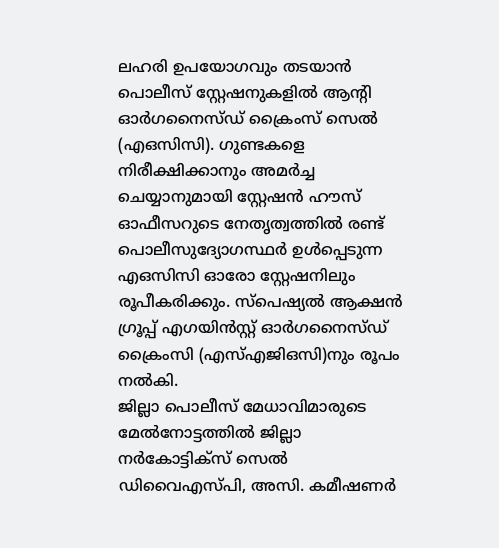ലഹരി ഉപയോഗവും തടയാൻ പൊലീസ് സ്റ്റേഷനുകളിൽ ആന്റി ഓർഗനൈസ്ഡ് ക്രൈംസ് സെൽ (എഒസിസി). ഗുണ്ടകളെ നിരീക്ഷിക്കാനും അമർച്ച ചെയ്യാനുമായി സ്റ്റേഷൻ ഹൗസ് ഓഫീസറുടെ നേതൃത്വത്തിൽ രണ്ട് പൊലീസുദ്യോഗസ്ഥർ ഉൾപ്പെടുന്ന എഒസിസി ഓരോ സ്റ്റേഷനിലും രൂപീകരിക്കും. സ്പെഷ്യൽ ആക്ഷൻ ഗ്രൂപ്പ് എഗയിൻസ്റ്റ് ഓർഗനൈസ്ഡ് ക്രൈംസി (എസ്എജിഒസി)നും രൂപം നൽകി.
ജില്ലാ പൊലീസ് മേധാവിമാരുടെ മേൽനോട്ടത്തിൽ ജില്ലാ നർകോട്ടിക്സ് സെൽ ഡിവൈഎസ്പി, അസി. കമീഷണർ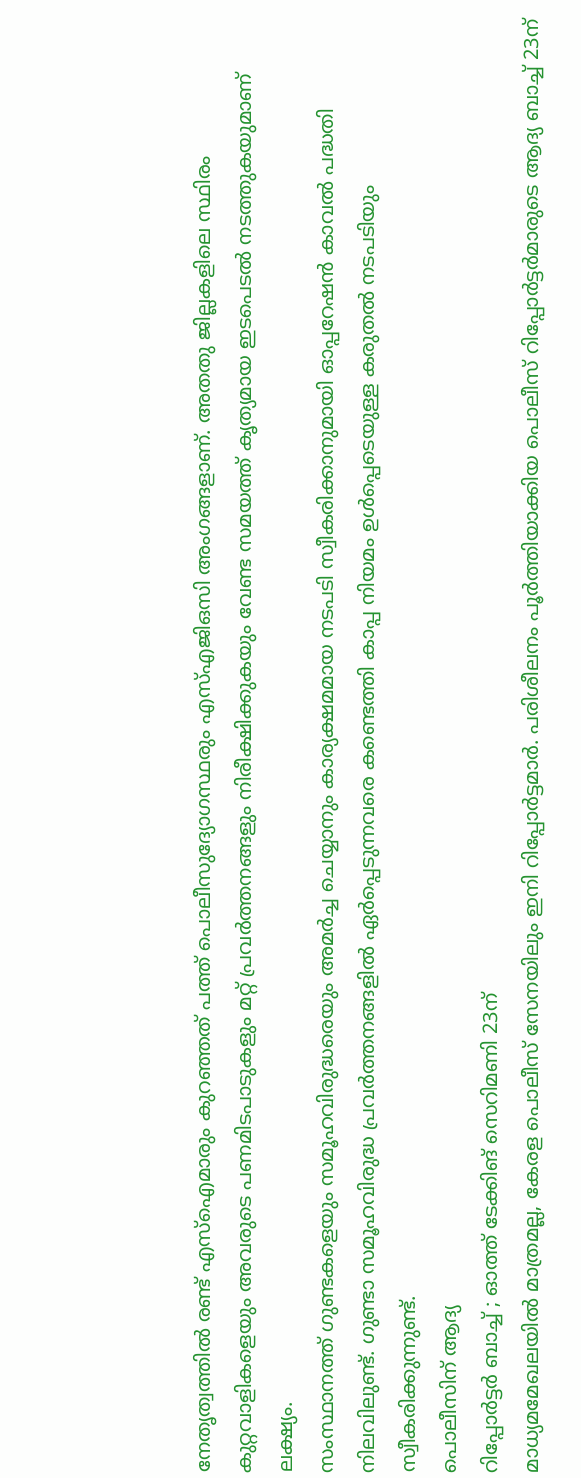നേതൃത്വത്തിൽ രണ്ട് എസ്ഐമാരും കുറഞ്ഞത് പത്ത് പൊലീസുദ്യോഗസ്ഥരും എസ്എജിഒസി അംഗങ്ങളാണ്. അതതു ജില്ലകളിലെ സ്ഥിരം കുറ്റവാളികളെയും അവരുടെ പണമിടപാടുകളും മറ്റ് പ്രവർത്തനങ്ങളും നിരീക്ഷിക്കുകയും വേണ്ട സമയത്ത് കൃത്യമായ ഇടപെടൽ നടത്തുകയുമാണ് ലക്ഷ്യം.
സംസ്ഥാനത്ത് ഗുണ്ടകളെയും സമൂഹവിരുദ്ധരെയും അമർച്ച ചെയ്യാനും കാര്യക്ഷമമായ നടപടി സ്വീകരിക്കാനുമായി ഓപ്പറേഷൻ കാവൽ പദ്ധതി നിലവിലുണ്ട്. ഗുണ്ടാ സമൂഹവിരുദ്ധ പ്രവർത്തനങ്ങളിൽ ഏർപ്പെടുന്നവരെ കണ്ടെത്തി കാപ്പ നിയമം ഉൾപ്പെടെയുള്ള കരുതൽ നടപടിയും സ്വീകരിക്കുന്നുണ്ട്.
പൊലീസിന് ആദ്യ
റിപ്പോർട്ടർ ബാച്ച് ; ഓത്ത് ടേക്കിങ് സെറിമണി 23ന്
മാധ്യമമേഖലയിൽ മാത്രമല്ല, കേരള പൊലീസ് സേനയിലും ഇനി റിപ്പോർട്ടമാർ. പരിശീലനം പൂർത്തിയാക്കിയ പൊലീസ് റിപ്പോർട്ടർമാരുടെ ആദ്യ ബാച്ച് 23ന്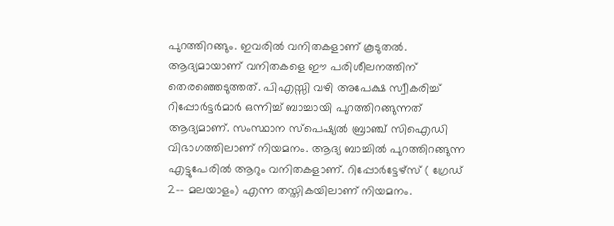പുറത്തിറങ്ങും. ഇവരിൽ വനിതകളാണ് കൂടുതൽ. ആദ്യമായാണ് വനിതകളെ ഈ പരിശീലനത്തിന് തെരഞ്ഞെടുത്തത്. പിഎസ്സി വഴി അപേക്ഷ സ്വീകരിച്ച് റിപ്പോർട്ടർമാർ ഒന്നിച്ച് ബാച്ചായി പുറത്തിറങ്ങുന്നത് ആദ്യമാണ്. സംസ്ഥാന സ്പെഷ്യൽ ബ്രാഞ്ച് സിഐഡി വിഭാഗത്തിലാണ് നിയമനം. ആദ്യ ബാച്ചിൽ പുറത്തിറങ്ങുന്ന എട്ടുപേരിൽ ആറും വനിതകളാണ്. റിപ്പോർട്ടേഴ്സ് ( ഗ്രേഡ് 2–- മലയാളം) എന്ന തസ്തികയിലാണ് നിയമനം.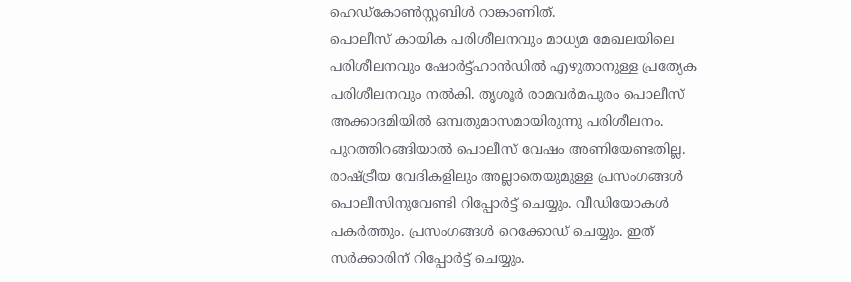ഹെഡ്കോൺസ്റ്റബിൾ റാങ്കാണിത്.
പൊലീസ് കായിക പരിശീലനവും മാധ്യമ മേഖലയിലെ പരിശീലനവും ഷോർട്ട്ഹാൻഡിൽ എഴുതാനുള്ള പ്രത്യേക പരിശീലനവും നൽകി. തൃശൂർ രാമവർമപുരം പൊലീസ് അക്കാദമിയിൽ ഒമ്പതുമാസമായിരുന്നു പരിശീലനം. പുറത്തിറങ്ങിയാൽ പൊലീസ് വേഷം അണിയേണ്ടതില്ല. രാഷ്ട്രീയ വേദികളിലും അല്ലാതെയുമുള്ള പ്രസംഗങ്ങൾ പൊലീസിനുവേണ്ടി റിപ്പോർട്ട് ചെയ്യും. വീഡിയോകൾ പകർത്തും. പ്രസംഗങ്ങൾ റെക്കോഡ് ചെയ്യും. ഇത് സർക്കാരിന് റിപ്പോർട്ട് ചെയ്യും.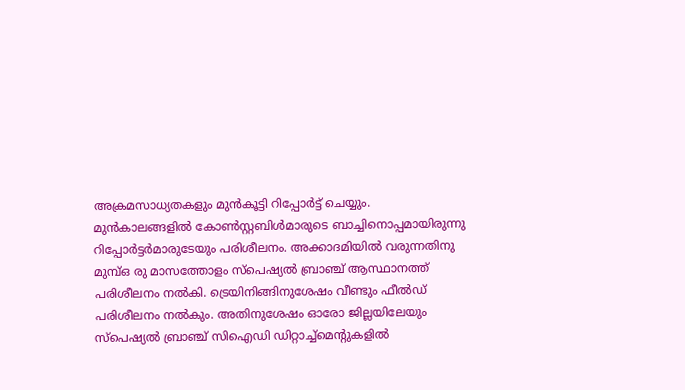അക്രമസാധ്യതകളും മുൻകൂട്ടി റിപ്പോർട്ട് ചെയ്യും.
മുൻകാലങ്ങളിൽ കോൺസ്റ്റബിൾമാരുടെ ബാച്ചിനൊപ്പമായിരുന്നു റിപ്പോർട്ടർമാരുടേയും പരിശീലനം. അക്കാദമിയിൽ വരുന്നതിനു മുമ്പ്ഒ രു മാസത്തോളം സ്പെഷ്യൽ ബ്രാഞ്ച് ആസ്ഥാനത്ത് പരിശീലനം നൽകി. ട്രെയിനിങ്ങിനുശേഷം വീണ്ടും ഫീൽഡ് പരിശീലനം നൽകും. അതിനുശേഷം ഓരോ ജില്ലയിലേയും സ്പെഷ്യൽ ബ്രാഞ്ച് സിഐഡി ഡിറ്റാച്ച്മെന്റുകളിൽ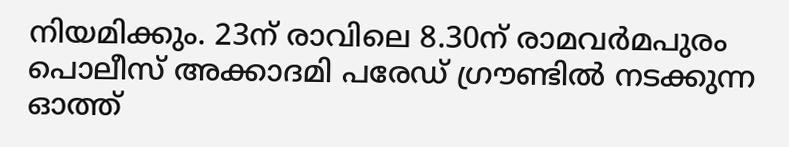നിയമിക്കും. 23ന് രാവിലെ 8.30ന് രാമവർമപുരം പൊലീസ് അക്കാദമി പരേഡ് ഗ്രൗണ്ടിൽ നടക്കുന്ന ഓത്ത്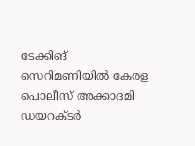ടേക്കിങ് സെറിമണിയിൽ കേരള പൊലീസ് അക്കാദമി ഡയറക്ടർ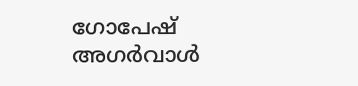ഗോപേഷ് അഗർവാൾ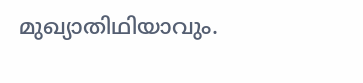മുഖ്യാതിഥിയാവും.